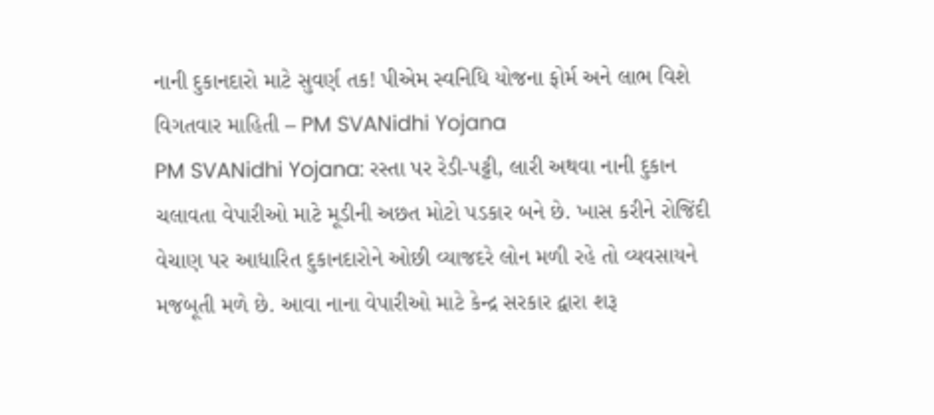નાની દુકાનદારો માટે સુવર્ણ તક! પીએમ સ્વનિધિ યોજના ફોર્મ અને લાભ વિશે વિગતવાર માહિતી – PM SVANidhi Yojana
PM SVANidhi Yojana: રસ્તા પર રેડી-પટ્ટી, લારી અથવા નાની દુકાન ચલાવતા વેપારીઓ માટે મૂડીની અછત મોટો પડકાર બને છે. ખાસ કરીને રોજિંદી વેચાણ પર આધારિત દુકાનદારોને ઓછી વ્યાજદરે લોન મળી રહે તો વ્યવસાયને મજબૂતી મળે છે. આવા નાના વેપારીઓ માટે કેન્દ્ર સરકાર દ્વારા શરૂ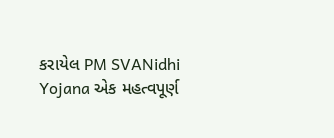કરાયેલ PM SVANidhi Yojana એક મહત્વપૂર્ણ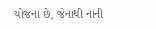યોજના છે, જેનાથી નાની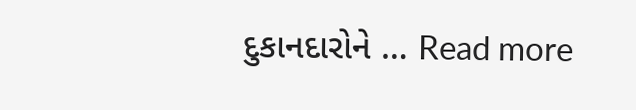દુકાનદારોને … Read more